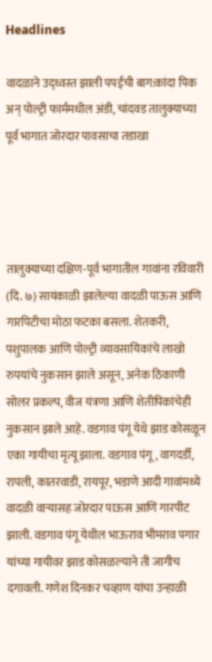Headlines

वादळाने उद‌्ध्वस्त झाली पपईची बाग:कांदा पिक अन् पोल्ट्री फार्ममधील अंडी, चांदवड तालुक्याच्या पूर्व भागात जोरदार पावसाचा तडा‌खा




तालुक्याच्या दक्षिण-पूर्व भागातील गावांना रविवारी (दि. ७) सायंकाळी झालेल्या वादळी पाऊस आणि गारपिटीचा मोठा फटका बसला. शेतकरी, पशुपालक आणि पोल्ट्री व्यावसायिकांचे लाखो रुपयांचे नुकसान झाले असून, अनेक ठिकाणी सोलर प्रकल्प, वीज यंत्रणा आणि शेतीपिकांचेही नुकसान झाले आहे. वडगाव पंगू येथे झाड कोसळून एका गायीचा मृत्यू झाला. वडगाव पंगू, वागदर्डी, रापली, कातरवाडी, रायपूर, भडाणे आदी गावांमध्ये वादळी वाऱ्यासह जोरदार पाऊस आणि गारपीट झाली. वडगाव पंगू येथील भाऊराव भीमराव पगार यांच्या गायीवर झाड कोसळल्याने ती जागीच दगावली. गणेश दिनकर चव्हाण यांचा उन्हाळी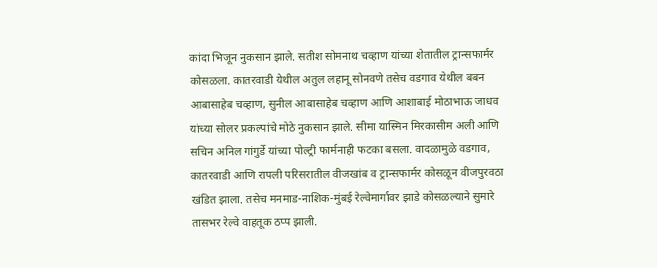कांदा भिजून नुकसान झाले. सतीश सोमनाथ चव्हाण यांच्या शेतातील ट्रान्सफार्मर कोसळला. कातरवाडी येथील अतुल लहानू सोनवणे तसेच वडगाव येथील बबन आबासाहेब चव्हाण, सुनील आबासाहेब चव्हाण आणि आशाबाई मोठाभाऊ जाधव यांच्या सोलर प्रकल्पांचे मोठे नुकसान झाले. सीमा यास्मिन मिरकासीम अली आणि सचिन अनिल गांगुर्डे यांच्या पोल्ट्री फार्मनाही फटका बसला. वादळामुळे वडगाव, कातरवाडी आणि रापली परिसरातील वीजखांब व ट्रान्सफार्मर कोसळून वीजपुरवठा खंडित झाला. तसेच मनमाड-नाशिक-मुंबई रेल्वेमार्गावर झाडे कोसळल्याने सुमारे तासभर रेल्वे वाहतूक ठप्प झाली.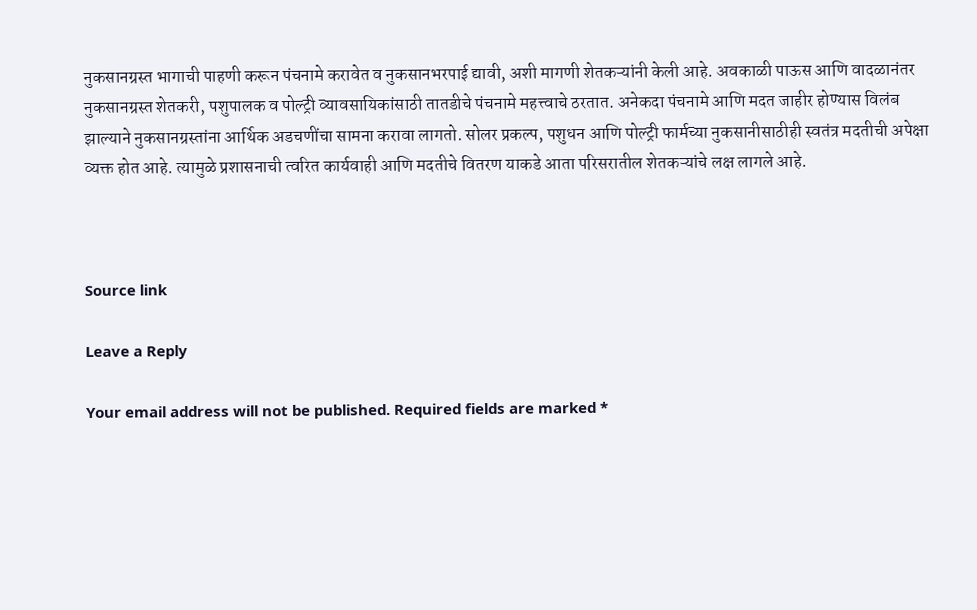नुकसानग्रस्त भागाची पाहणी करून पंचनामे करावेत व नुकसानभरपाई द्यावी, अशी मागणी शेतकऱ्यांनी केली आहे. अवकाळी पाऊस आणि वादळानंतर नुकसानग्रस्त शेतकरी, पशुपालक व पोल्ट्री व्यावसायिकांसाठी तातडीचे पंचनामे महत्त्वाचे ठरतात. अनेकदा पंचनामे आणि मदत जाहीर होण्यास विलंब झाल्याने नुकसानग्रस्तांना आर्थिक अडचणींचा सामना करावा लागतो. सोलर प्रकल्प, पशुधन आणि पोल्ट्री फार्मच्या नुकसानीसाठीही स्वतंत्र मदतीची अपेक्षा व्यक्त होत आहे. त्यामुळे प्रशासनाची त्वरित कार्यवाही आणि मदतीचे वितरण याकडे आता परिसरातील शेतकऱ्यांचे लक्ष लागले आहे.



Source link

Leave a Reply

Your email address will not be published. Required fields are marked *